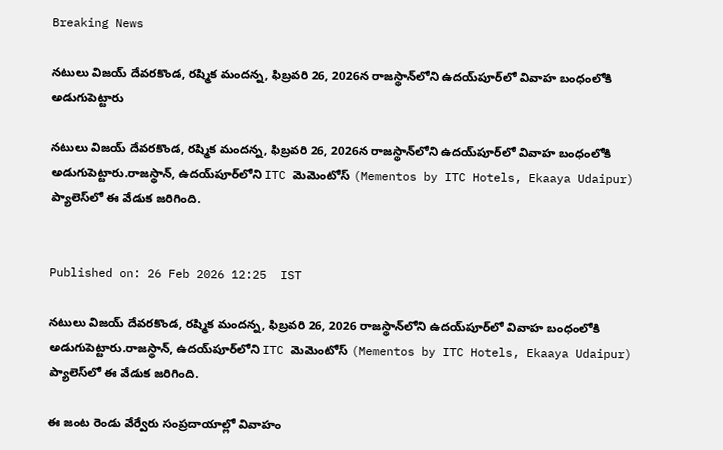Breaking News

నటులు విజయ్ దేవరకొండ, రష్మిక మందన్న, ఫిబ్రవరి 26, 2026న రాజస్థాన్‌లోని ఉదయ్‌పూర్‌లో వివాహ బంధంలోకి అడుగుపెట్టారు

నటులు విజయ్ దేవరకొండ, రష్మిక మందన్న, ఫిబ్రవరి 26, 2026న రాజస్థాన్‌లోని ఉదయ్‌పూర్‌లో వివాహ బంధంలోకి అడుగుపెట్టారు.రాజస్థాన్, ఉదయ్‌పూర్‌లోని ITC మెమెంటోస్ (Mementos by ITC Hotels, Ekaaya Udaipur) ప్యాలెస్‌లో ఈ వేడుక జరిగింది.


Published on: 26 Feb 2026 12:25  IST

నటులు విజయ్ దేవరకొండ, రష్మిక మందన్న, ఫిబ్రవరి 26, 2026 రాజస్థాన్‌లోని ఉదయ్‌పూర్‌లో వివాహ బంధంలోకి అడుగుపెట్టారు.రాజస్థాన్, ఉదయ్‌పూర్‌లోని ITC మెమెంటోస్ (Mementos by ITC Hotels, Ekaaya Udaipur) ప్యాలెస్‌లో ఈ వేడుక జరిగింది.

ఈ జంట రెండు వేర్వేరు సంప్రదాయాల్లో వివాహం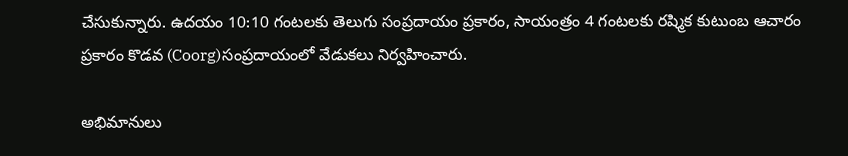చేసుకున్నారు. ఉదయం 10:10 గంటలకు తెలుగు సంప్రదాయం ప్రకారం, సాయంత్రం 4 గంటలకు రష్మిక కుటుంబ ఆచారం ప్రకారం కొడవ (Coorg)సంప్రదాయంలో వేడుకలు నిర్వహించారు.

అభిమానులు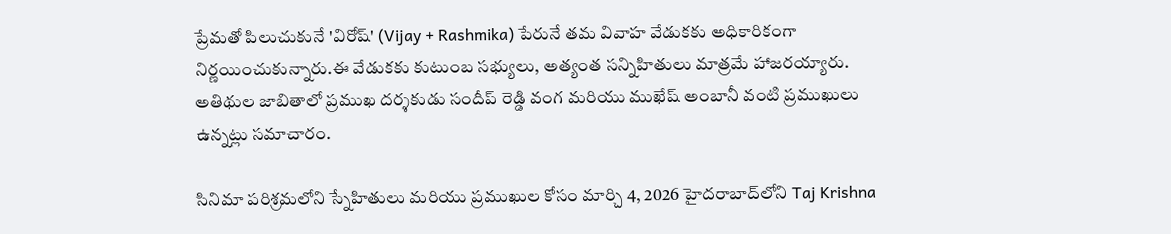ప్రేమతో పిలుచుకునే 'విరోష్' (Vijay + Rashmika) పేరునే తమ వివాహ వేడుకకు అధికారికంగా నిర్ణయించుకున్నారు.ఈ వేడుకకు కుటుంబ సభ్యులు, అత్యంత సన్నిహితులు మాత్రమే హాజరయ్యారు. అతిథుల జాబితాలో ప్రముఖ దర్శకుడు సందీప్ రెడ్డి వంగ మరియు ముఖేష్ అంబానీ వంటి ప్రముఖులు ఉన్నట్లు సమాచారం.

సినిమా పరిశ్రమలోని స్నేహితులు మరియు ప్రముఖుల కోసం మార్చి 4, 2026 హైదరాబాద్‌లోని Taj Krishna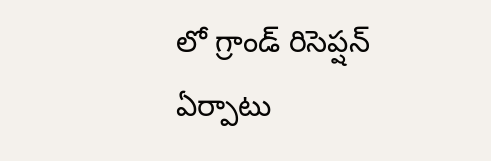లో గ్రాండ్ రిసెప్షన్ ఏర్పాటు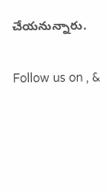చేయనున్నారు.

Follow us on , &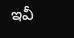ఇవీ